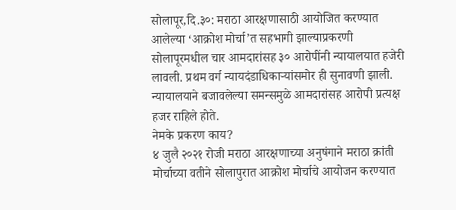सोलापूर,दि.३०: मराठा आरक्षणासाठी आयोजित करण्यात आलेल्या ‘आक्रोश मोर्चा’त सहभागी झाल्याप्रकरणी सोलापूरमधील चार आमदारांसह ३० आरोपींनी न्यायालयात हजेरी लावली. प्रथम वर्ग न्यायदंडाधिकाऱ्यांसमोर ही सुनावणी झाली. न्यायालयाने बजावलेल्या समन्समुळे आमदारांसह आरोपी प्रत्यक्ष हजर राहिले होते.
नेमके प्रकरण काय?
४ जुलै २०२१ रोजी मराठा आरक्षणाच्या अनुषंगाने मराठा क्रांती मोर्चाच्या वतीने सोलापुरात आक्रोश मोर्चाचे आयोजन करण्यात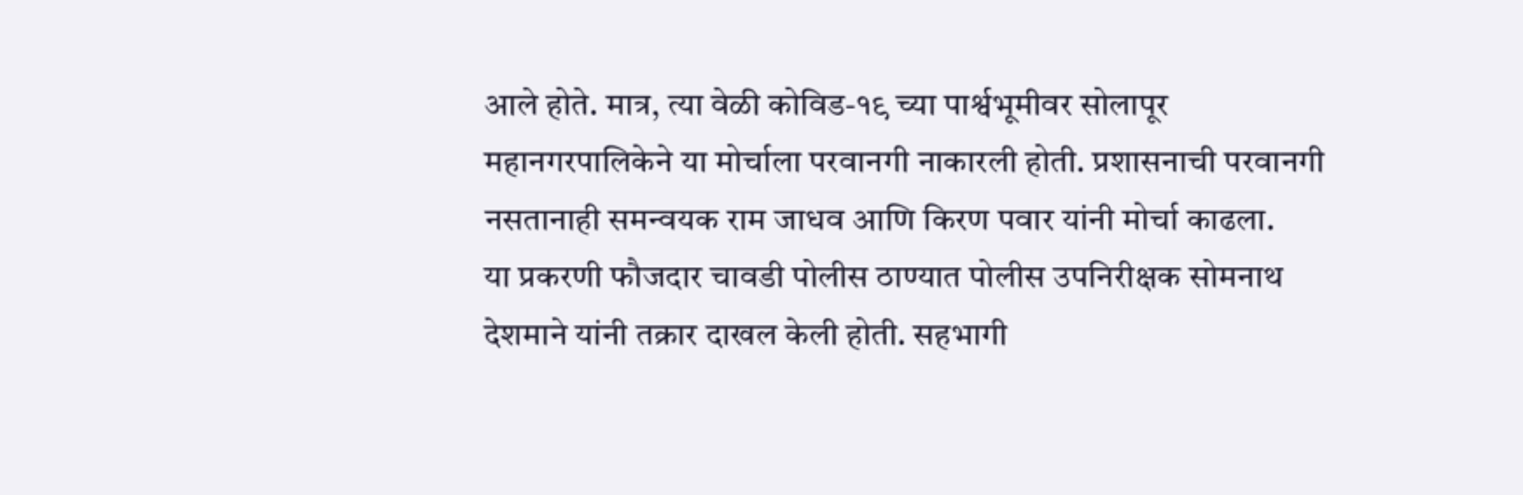आले होते. मात्र, त्या वेळी कोविड-१९ च्या पार्श्वभूमीवर सोलापूर महानगरपालिकेने या मोर्चाला परवानगी नाकारली होती. प्रशासनाची परवानगी नसतानाही समन्वयक राम जाधव आणि किरण पवार यांनी मोर्चा काढला.
या प्रकरणी फौजदार चावडी पोलीस ठाण्यात पोलीस उपनिरीक्षक सोमनाथ देशमाने यांनी तक्रार दाखल केली होती. सहभागी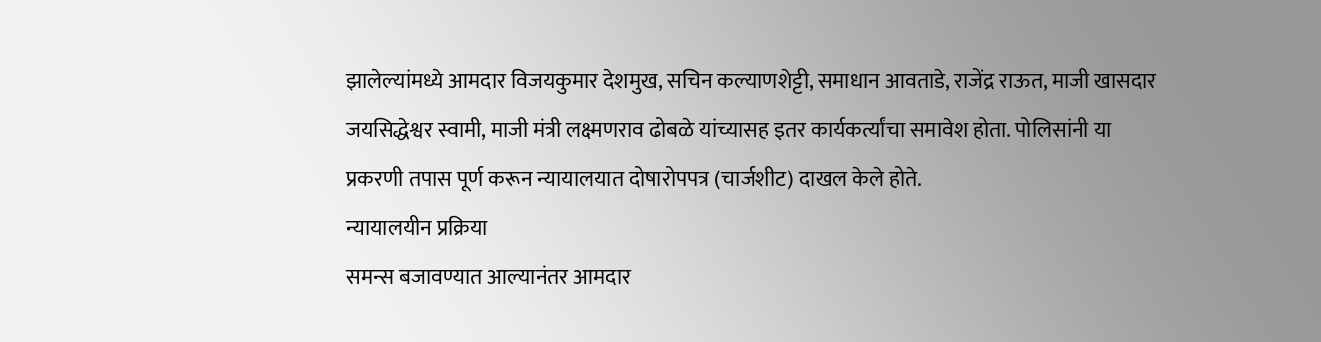झालेल्यांमध्ये आमदार विजयकुमार देशमुख, सचिन कल्याणशेट्टी, समाधान आवताडे, राजेंद्र राऊत, माजी खासदार जयसिद्धेश्वर स्वामी, माजी मंत्री लक्ष्मणराव ढोबळे यांच्यासह इतर कार्यकर्त्यांचा समावेश होता. पोलिसांनी या प्रकरणी तपास पूर्ण करून न्यायालयात दोषारोपपत्र (चार्जशीट) दाखल केले होते.
न्यायालयीन प्रक्रिया
समन्स बजावण्यात आल्यानंतर आमदार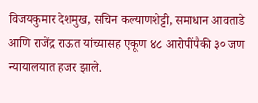विजयकुमार देशमुख, सचिन कल्याणशेट्टी, समाधान आवताडे आणि राजेंद्र राऊत यांच्यासह एकूण ४८ आरोपींपैकी ३० जण न्यायालयात हजर झाले.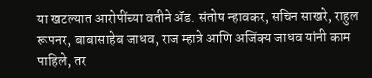या खटल्यात आरोपींच्या वतीने ॲड. संतोष न्हावकर, सचिन साखरे, राहुल रूपनर, बाबासाहेब जाधव, राज म्हात्रे आणि अजिंक्य जाधव यांनी काम पाहिले, तर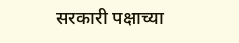सरकारी पक्षाच्या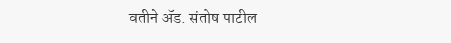वतीने ॲड. संतोष पाटील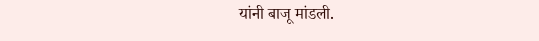यांनी बाजू मांडली.